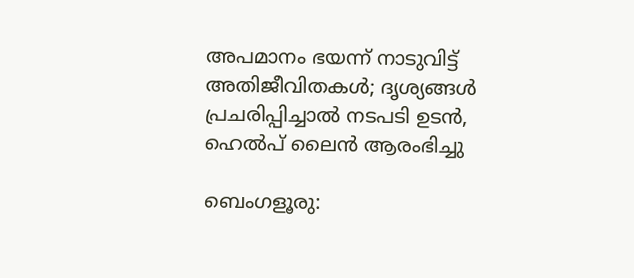അപമാനം ഭയന്ന് നാടുവിട്ട് അതിജീവിതകൾ; ദൃശ്യങ്ങൾ പ്രചരിപ്പിച്ചാൽ നടപടി ഉടൻ, ഹെൽപ് ലൈൻ ആരംഭിച്ചു

ബെംഗളൂരു: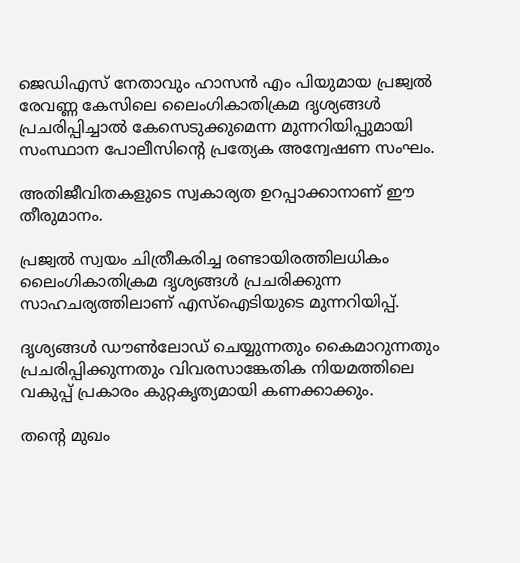ജെഡിഎസ് നേതാവും ഹാസന്‍ എം പിയുമായ പ്രജ്വല്‍ രേവണ്ണ കേസിലെ ലൈംഗികാതിക്രമ ദൃശ്യങ്ങള്‍ പ്രചരിപ്പിച്ചാല്‍ കേസെടുക്കുമെന്ന മുന്നറിയിപ്പുമായി സംസ്ഥാന പോലീസിന്റെ പ്രത്യേക അന്വേഷണ സംഘം.

അതിജീവിതകളുടെ സ്വകാര്യത ഉറപ്പാക്കാനാണ് ഈ തീരുമാനം.

പ്രജ്വല്‍ സ്വയം ചിത്രീകരിച്ച രണ്ടായിരത്തിലധികം ലൈംഗികാതിക്രമ ദൃശ്യങ്ങള്‍ പ്രചരിക്കുന്ന സാഹചര്യത്തിലാണ് എസ്‌ഐടിയുടെ മുന്നറിയിപ്പ്.

ദൃശ്യങ്ങള്‍ ഡൗണ്‍ലോഡ് ചെയ്യുന്നതും കൈമാറുന്നതും പ്രചരിപ്പിക്കുന്നതും വിവരസാങ്കേതിക നിയമത്തിലെ വകുപ്പ് പ്രകാരം കുറ്റകൃത്യമായി കണക്കാക്കും.

തന്റെ മുഖം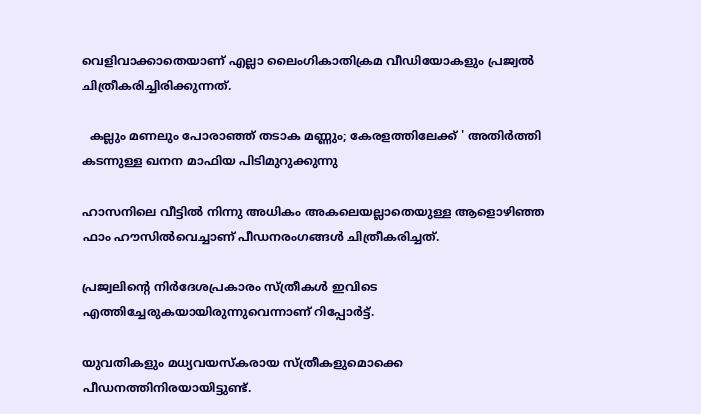വെളിവാക്കാതെയാണ് എല്ലാ ലൈംഗികാതിക്രമ വീഡിയോകളും പ്രജ്വല്‍ ചിത്രീകരിച്ചിരിക്കുന്നത്.

  കല്ലും മണലും പോരാഞ്ഞ് തടാക മണ്ണും; കേരളത്തിലേക്ക് ' അതിർത്തി കടന്നുള്ള ഖനന മാഫിയ പിടിമുറുക്കുന്നു

ഹാസനിലെ വീട്ടില്‍ നിന്നു അധികം അകലെയല്ലാതെയുള്ള ആളൊഴിഞ്ഞ ഫാം ഹൗസില്‍വെച്ചാണ് പീഡനരംഗങ്ങള്‍ ചിത്രീകരിച്ചത്.

പ്രജ്വലിന്റെ നിര്‍ദേശപ്രകാരം സ്ത്രീകള്‍ ഇവിടെ എത്തിച്ചേരുകയായിരുന്നുവെന്നാണ് റിപ്പോര്‍ട്ട്.

യുവതികളും മധ്യവയസ്‌കരായ സ്ത്രീകളുമൊക്കെ പീഡനത്തിനിരയായിട്ടുണ്ട്.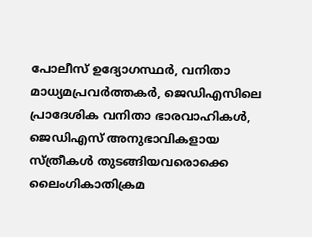പോലീസ് ഉദ്യോഗസ്ഥര്‍, വനിതാ മാധ്യമപ്രവര്‍ത്തകര്‍, ജെഡിഎസിലെ പ്രാദേശിക വനിതാ ഭാരവാഹികള്‍, ജെഡിഎസ് അനുഭാവികളായ സ്ത്രീകള്‍ തുടങ്ങിയവരൊക്കെ ലൈംഗികാതിക്രമ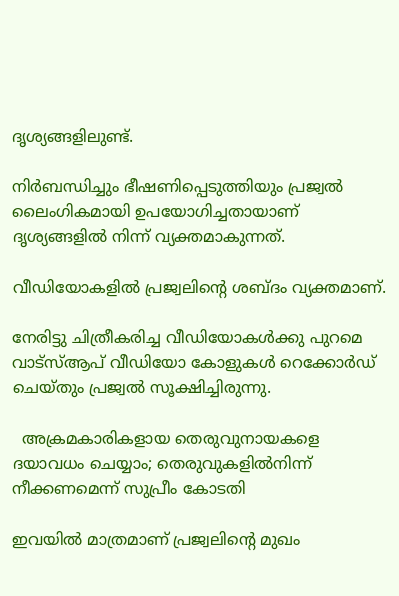ദൃശ്യങ്ങളിലുണ്ട്.

നിര്‍ബന്ധിച്ചും ഭീഷണിപ്പെടുത്തിയും പ്രജ്വല്‍ ലൈംഗികമായി ഉപയോഗിച്ചതായാണ് ദൃശ്യങ്ങളില്‍ നിന്ന് വ്യക്തമാകുന്നത്.

വീഡിയോകളില്‍ പ്രജ്വലിന്റെ ശബ്ദം വ്യക്തമാണ്.

നേരിട്ടു ചിത്രീകരിച്ച വീഡിയോകള്‍ക്കു പുറമെ വാട്‌സ്‌ആപ് വീഡിയോ കോളുകള്‍ റെക്കോര്‍ഡ് ചെയ്തും പ്രജ്വല്‍ സൂക്ഷിച്ചിരുന്നു.

  അക്രമകാരികളായ തെരുവുനായകളെ ദയാവധം ചെയ്യാം; തെരുവുകളിൽനിന്ന് നീക്കണമെന്ന് സുപ്രീം കോടതി

ഇവയില്‍ മാത്രമാണ് പ്രജ്വലിന്റെ മുഖം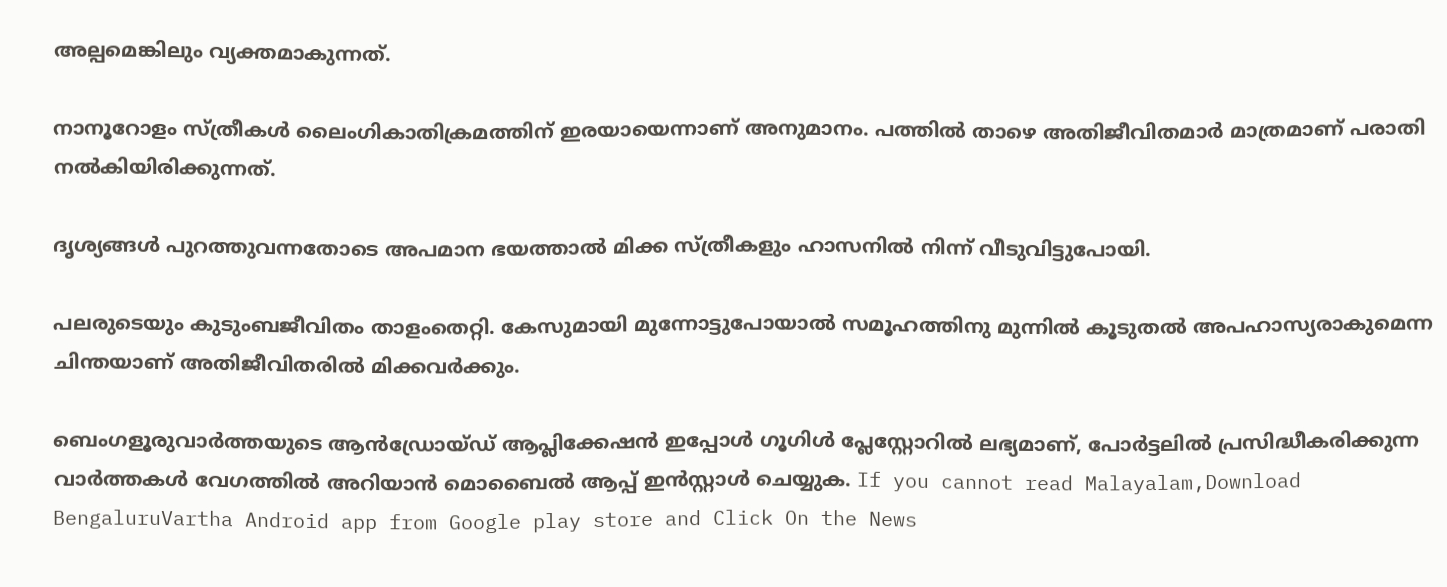അല്പമെങ്കിലും വ്യക്തമാകുന്നത്.

നാനൂറോളം സ്ത്രീകള്‍ ലൈംഗികാതിക്രമത്തിന് ഇരയായെന്നാണ് അനുമാനം. പത്തില്‍ താഴെ അതിജീവിതമാര്‍ മാത്രമാണ് പരാതി നല്‍കിയിരിക്കുന്നത്.

ദൃശ്യങ്ങള്‍ പുറത്തുവന്നതോടെ അപമാന ഭയത്താല്‍ മിക്ക സ്ത്രീകളും ഹാസനില്‍ നിന്ന് വീടുവിട്ടുപോയി.

പലരുടെയും കുടുംബജീവിതം താളംതെറ്റി. കേസുമായി മുന്നോട്ടുപോയാല്‍ സമൂഹത്തിനു മുന്നില്‍ കൂടുതല്‍ അപഹാസ്യരാകുമെന്ന ചിന്തയാണ് അതിജീവിതരില്‍ മിക്കവര്‍ക്കും.

ബെംഗളൂരുവാർത്തയുടെ ആൻഡ്രോയ്ഡ് ആപ്ലിക്കേഷൻ ഇപ്പോൾ ഗൂഗിൾ പ്ലേസ്റ്റോറിൽ ലഭ്യമാണ്, പോർട്ടലിൽ പ്രസിദ്ധീകരിക്കുന്ന വാർത്തകൾ വേഗത്തിൽ അറിയാൻ മൊബൈൽ ആപ്പ് ഇൻസ്റ്റാൾ ചെയ്യുക. If you cannot read Malayalam,Download BengaluruVartha Android app from Google play store and Click On the News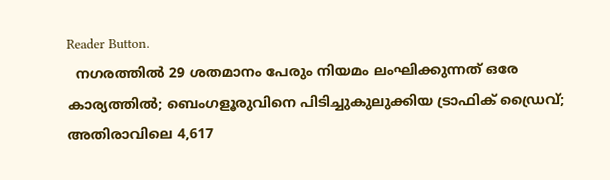Reader Button.
  നഗരത്തിൽ 29 ശതമാനം പേരും നിയമം ലംഘിക്കുന്നത് ഒരേ കാര്യത്തിൽ; ബെംഗളൂരുവിനെ പിടിച്ചുകുലുക്കിയ ട്രാഫിക് ഡ്രൈവ്; അതിരാവിലെ 4,617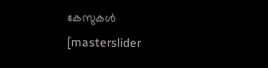കേസുകൾ
[masterslider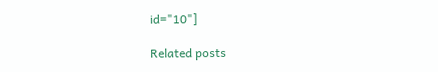id="10"]

Related posts